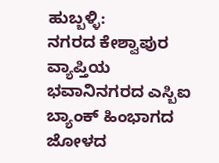ಹುಬ್ಬಳ್ಳಿ:
ನಗರದ ಕೇಶ್ವಾಪುರ ವ್ಯಾಪ್ತಿಯ ಭವಾನಿನಗರದ ಎಸ್ಬಿಐ ಬ್ಯಾಂಕ್ ಹಿಂಭಾಗದ ಜೋಳದ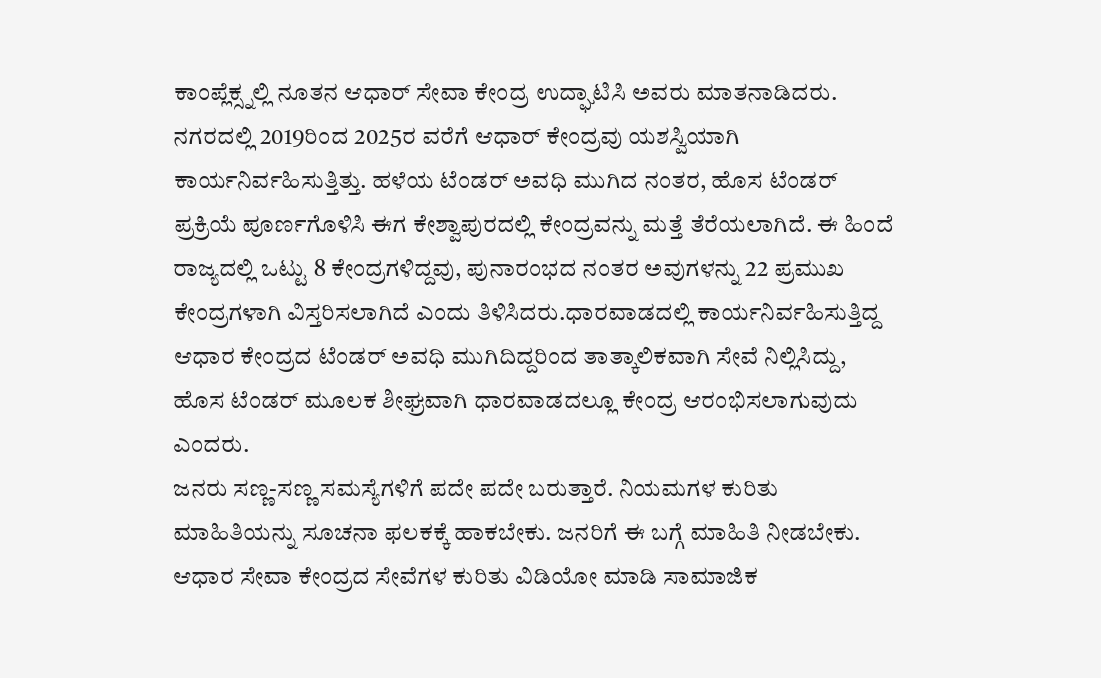ಕಾಂಪ್ಲೆಕ್ಸ್ನಲ್ಲಿ ನೂತನ ಆಧಾರ್ ಸೇವಾ ಕೇಂದ್ರ ಉದ್ಘಾಟಿಸಿ ಅವರು ಮಾತನಾಡಿದರು.
ನಗರದಲ್ಲಿ 2019ರಿಂದ 2025ರ ವರೆಗೆ ಆಧಾರ್ ಕೇಂದ್ರವು ಯಶಸ್ವಿಯಾಗಿ ಕಾರ್ಯನಿರ್ವಹಿಸುತ್ತಿತ್ತು. ಹಳೆಯ ಟೆಂಡರ್ ಅವಧಿ ಮುಗಿದ ನಂತರ, ಹೊಸ ಟೆಂಡರ್ ಪ್ರಕ್ರಿಯೆ ಪೂರ್ಣಗೊಳಿಸಿ ಈಗ ಕೇಶ್ವಾಪುರದಲ್ಲಿ ಕೇಂದ್ರವನ್ನು ಮತ್ತೆ ತೆರೆಯಲಾಗಿದೆ. ಈ ಹಿಂದೆ ರಾಜ್ಯದಲ್ಲಿ ಒಟ್ಟು 8 ಕೇಂದ್ರಗಳಿದ್ದವು, ಪುನಾರಂಭದ ನಂತರ ಅವುಗಳನ್ನು 22 ಪ್ರಮುಖ ಕೇಂದ್ರಗಳಾಗಿ ವಿಸ್ತರಿಸಲಾಗಿದೆ ಎಂದು ತಿಳಿಸಿದರು.ಧಾರವಾಡದಲ್ಲಿ ಕಾರ್ಯನಿರ್ವಹಿಸುತ್ತಿದ್ದ ಆಧಾರ ಕೇಂದ್ರದ ಟೆಂಡರ್ ಅವಧಿ ಮುಗಿದಿದ್ದರಿಂದ ತಾತ್ಕಾಲಿಕವಾಗಿ ಸೇವೆ ನಿಲ್ಲಿಸಿದ್ದು, ಹೊಸ ಟೆಂಡರ್ ಮೂಲಕ ಶೀಘ್ರವಾಗಿ ಧಾರವಾಡದಲ್ಲೂ ಕೇಂದ್ರ ಆರಂಭಿಸಲಾಗುವುದು ಎಂದರು.
ಜನರು ಸಣ್ಣ-ಸಣ್ಣ ಸಮಸ್ಯೆಗಳಿಗೆ ಪದೇ ಪದೇ ಬರುತ್ತಾರೆ. ನಿಯಮಗಳ ಕುರಿತು ಮಾಹಿತಿಯನ್ನು ಸೂಚನಾ ಫಲಕಕ್ಕೆ ಹಾಕಬೇಕು. ಜನರಿಗೆ ಈ ಬಗ್ಗೆ ಮಾಹಿತಿ ನೀಡಬೇಕು. ಆಧಾರ ಸೇವಾ ಕೇಂದ್ರದ ಸೇವೆಗಳ ಕುರಿತು ವಿಡಿಯೋ ಮಾಡಿ ಸಾಮಾಜಿಕ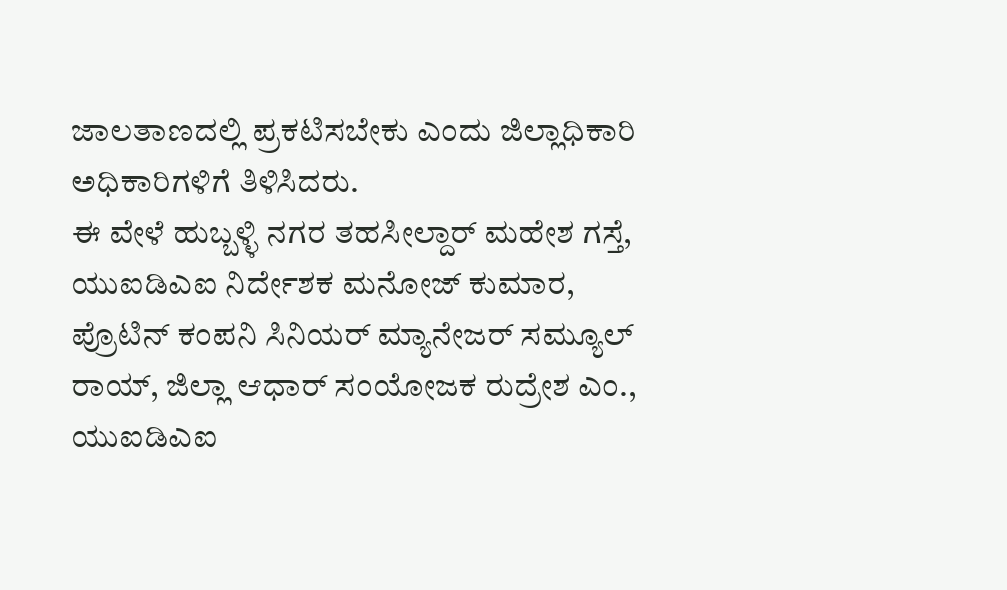ಜಾಲತಾಣದಲ್ಲಿ ಪ್ರಕಟಿಸಬೇಕು ಎಂದು ಜಿಲ್ಲಾಧಿಕಾರಿ ಅಧಿಕಾರಿಗಳಿಗೆ ತಿಳಿಸಿದರು.
ಈ ವೇಳೆ ಹುಬ್ಬಳ್ಳಿ ನಗರ ತಹಸೀಲ್ದಾರ್ ಮಹೇಶ ಗಸ್ತೆ, ಯುಐಡಿಎಐ ನಿರ್ದೇಶಕ ಮನೋಜ್ ಕುಮಾರ, ಪ್ರೊಟಿನ್ ಕಂಪನಿ ಸಿನಿಯರ್ ಮ್ಯಾನೇಜರ್ ಸಮ್ಯೂಲ್ ರಾಯ್, ಜಿಲ್ಲಾ ಆಧಾರ್ ಸಂಯೋಜಕ ರುದ್ರೇಶ ಎಂ., ಯುಐಡಿಎಐ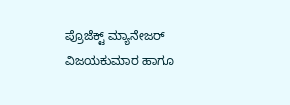ಪ್ರೊಜೆಕ್ಟ್ ಮ್ಯಾನೇಜರ್ ವಿಜಯಕುಮಾರ ಹಾಗೂ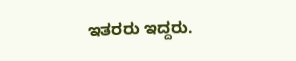ಇತರರು ಇದ್ದರು.